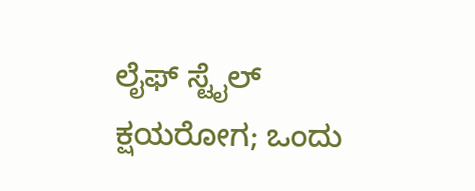ಲೈಫ್ ಸ್ಟೈಲ್
ಕ್ಷಯರೋಗ; ಒಂದು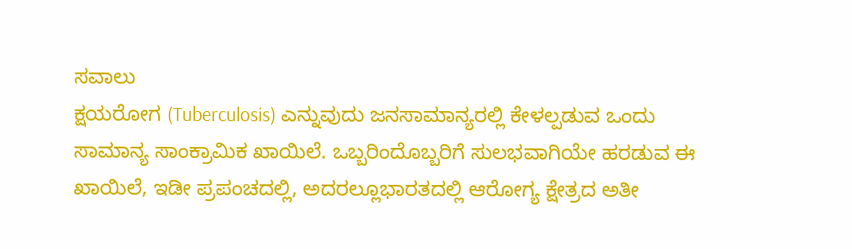ಸವಾಲು
ಕ್ಷಯರೋಗ (Tuberculosis) ಎನ್ನುವುದು ಜನಸಾಮಾನ್ಯರಲ್ಲಿ ಕೇಳಲ್ಪಡುವ ಒಂದು ಸಾಮಾನ್ಯ ಸಾಂಕ್ರಾಮಿಕ ಖಾಯಿಲೆ. ಒಬ್ಬರಿಂದೊಬ್ಬರಿಗೆ ಸುಲಭವಾಗಿಯೇ ಹರಡುವ ಈ ಖಾಯಿಲೆ, ಇಡೀ ಪ್ರಪಂಚದಲ್ಲಿ, ಅದರಲ್ಲೂಭಾರತದಲ್ಲಿ ಆರೋಗ್ಯ ಕ್ಷೇತ್ರದ ಅತೀ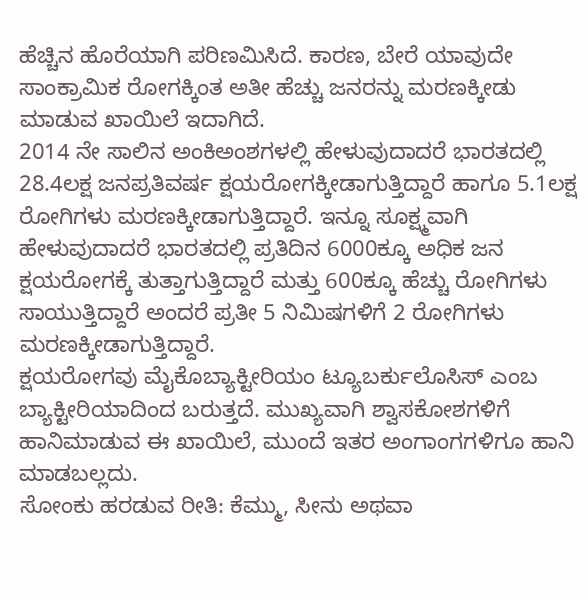ಹೆಚ್ಚಿನ ಹೊರೆಯಾಗಿ ಪರಿಣಮಿಸಿದೆ. ಕಾರಣ, ಬೇರೆ ಯಾವುದೇ ಸಾಂಕ್ರಾಮಿಕ ರೋಗಕ್ಕಿಂತ ಅತೀ ಹೆಚ್ಚು ಜನರನ್ನು ಮರಣಕ್ಕೀಡು ಮಾಡುವ ಖಾಯಿಲೆ ಇದಾಗಿದೆ.
2014 ನೇ ಸಾಲಿನ ಅಂಕಿಅಂಶಗಳಲ್ಲಿ ಹೇಳುವುದಾದರೆ ಭಾರತದಲ್ಲಿ 28.4ಲಕ್ಷ ಜನಪ್ರತಿವರ್ಷ ಕ್ಷಯರೋಗಕ್ಕೀಡಾಗುತ್ತಿದ್ದಾರೆ ಹಾಗೂ 5.1ಲಕ್ಷ ರೋಗಿಗಳು ಮರಣಕ್ಕೀಡಾಗುತ್ತಿದ್ದಾರೆ. ಇನ್ನೂ ಸೂಕ್ಷ್ಮವಾಗಿ ಹೇಳುವುದಾದರೆ ಭಾರತದಲ್ಲಿ ಪ್ರತಿದಿನ 6000ಕ್ಕೂ ಅಧಿಕ ಜನ ಕ್ಷಯರೋಗಕ್ಕೆ ತುತ್ತಾಗುತ್ತಿದ್ದಾರೆ ಮತ್ತು 600ಕ್ಕೂ ಹೆಚ್ಚು ರೋಗಿಗಳು ಸಾಯುತ್ತಿದ್ದಾರೆ ಅಂದರೆ ಪ್ರತೀ 5 ನಿಮಿಷಗಳಿಗೆ 2 ರೋಗಿಗಳು ಮರಣಕ್ಕೀಡಾಗುತ್ತಿದ್ದಾರೆ.
ಕ್ಷಯರೋಗವು ಮೈಕೊಬ್ಯಾಕ್ಟೀರಿಯಂ ಟ್ಯೂಬರ್ಕುಲೊಸಿಸ್ ಎಂಬ ಬ್ಯಾಕ್ಟೀರಿಯಾದಿಂದ ಬರುತ್ತದೆ. ಮುಖ್ಯವಾಗಿ ಶ್ವಾಸಕೋಶಗಳಿಗೆ ಹಾನಿಮಾಡುವ ಈ ಖಾಯಿಲೆ, ಮುಂದೆ ಇತರ ಅಂಗಾಂಗಗಳಿಗೂ ಹಾನಿ ಮಾಡಬಲ್ಲದು.
ಸೋಂಕು ಹರಡುವ ರೀತಿ: ಕೆಮ್ಮು, ಸೀನು ಅಥವಾ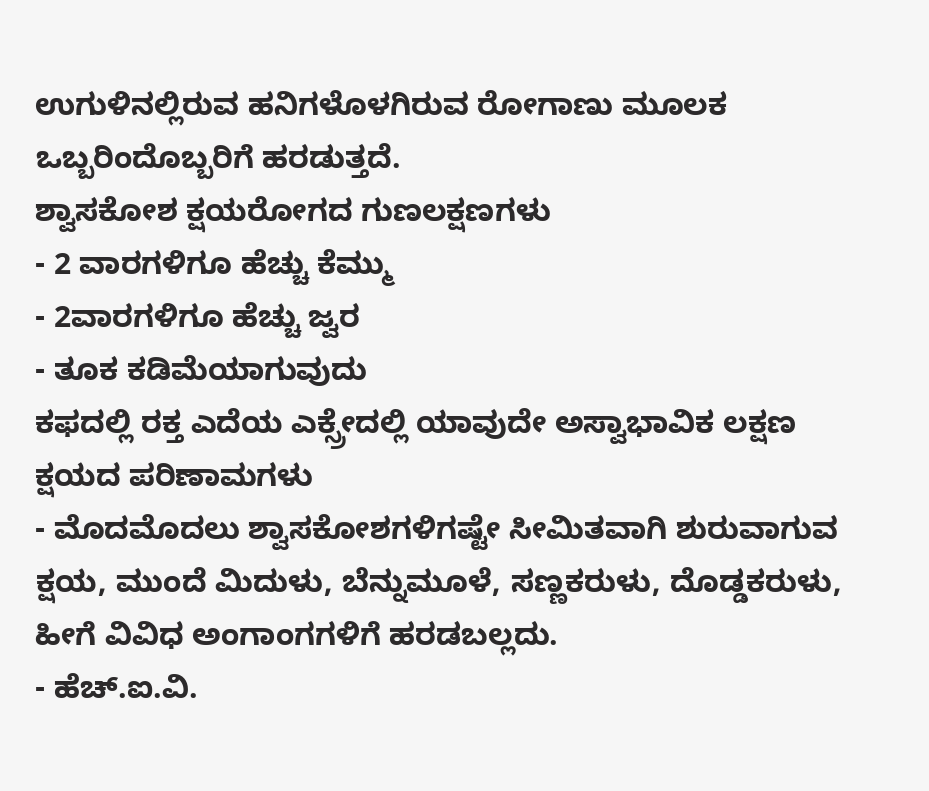ಉಗುಳಿನಲ್ಲಿರುವ ಹನಿಗಳೊಳಗಿರುವ ರೋಗಾಣು ಮೂಲಕ ಒಬ್ಬರಿಂದೊಬ್ಬರಿಗೆ ಹರಡುತ್ತದೆ.
ಶ್ವಾಸಕೋಶ ಕ್ಷಯರೋಗದ ಗುಣಲಕ್ಷಣಗಳು
- 2 ವಾರಗಳಿಗೂ ಹೆಚ್ಚು ಕೆಮ್ಮು
- 2ವಾರಗಳಿಗೂ ಹೆಚ್ಚು ಜ್ವರ
- ತೂಕ ಕಡಿಮೆಯಾಗುವುದು
ಕಫದಲ್ಲಿ ರಕ್ತ ಎದೆಯ ಎಕ್ಸ್ರೇದಲ್ಲಿ ಯಾವುದೇ ಅಸ್ವಾಭಾವಿಕ ಲಕ್ಷಣ
ಕ್ಷಯದ ಪರಿಣಾಮಗಳು
- ಮೊದಮೊದಲು ಶ್ವಾಸಕೋಶಗಳಿಗಷ್ಟೇ ಸೀಮಿತವಾಗಿ ಶುರುವಾಗುವ ಕ್ಷಯ, ಮುಂದೆ ಮಿದುಳು, ಬೆನ್ನುಮೂಳೆ, ಸಣ್ಣಕರುಳು, ದೊಡ್ಡಕರುಳು, ಹೀಗೆ ವಿವಿಧ ಅಂಗಾಂಗಗಳಿಗೆ ಹರಡಬಲ್ಲದು.
- ಹೆಚ್.ಐ.ವಿ.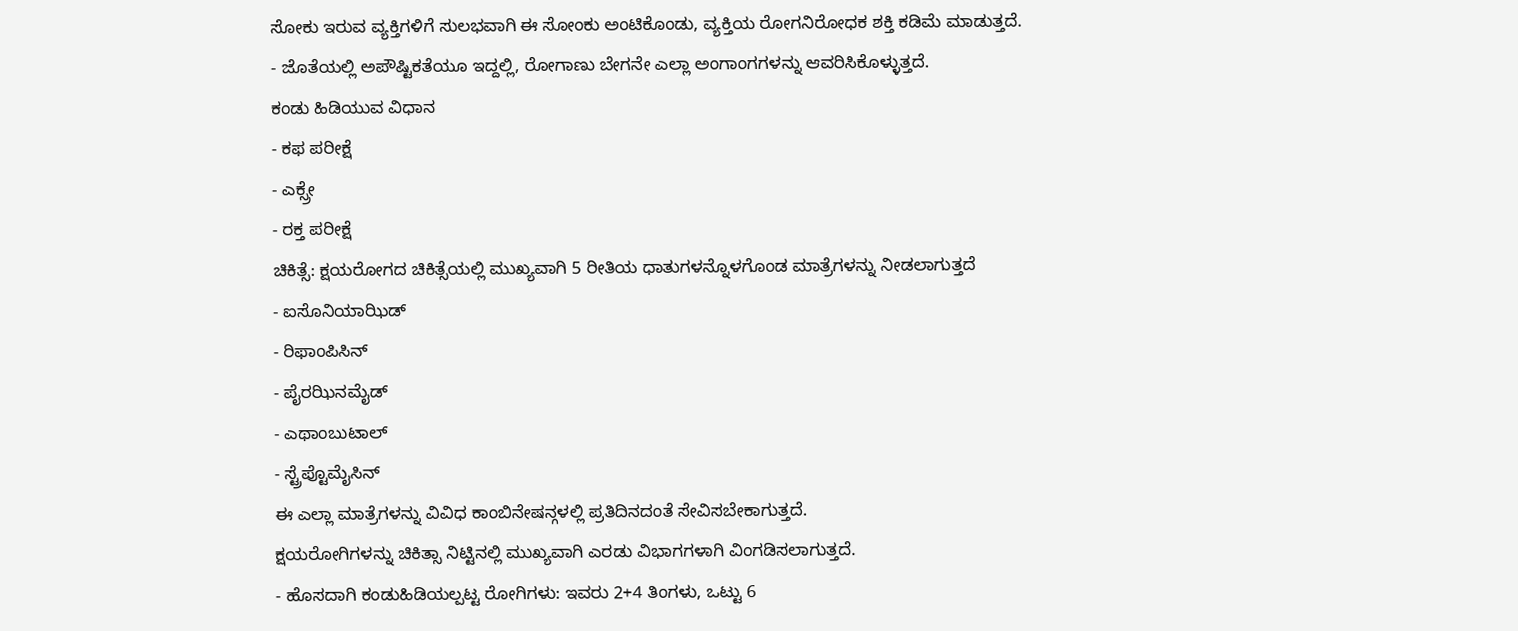ಸೋಕು ಇರುವ ವ್ಯಕ್ತಿಗಳಿಗೆ ಸುಲಭವಾಗಿ ಈ ಸೋಂಕು ಅಂಟಿಕೊಂಡು, ವ್ಯಕ್ತಿಯ ರೋಗನಿರೋಧಕ ಶಕ್ತಿ ಕಡಿಮೆ ಮಾಡುತ್ತದೆ.
- ಜೊತೆಯಲ್ಲಿ ಅಪೌಷ್ಟಿಕತೆಯೂ ಇದ್ದಲ್ಲಿ, ರೋಗಾಣು ಬೇಗನೇ ಎಲ್ಲಾ ಅಂಗಾಂಗಗಳನ್ನು ಆವರಿಸಿಕೊಳ್ಳುತ್ತದೆ.
ಕಂಡು ಹಿಡಿಯುವ ವಿಧಾನ
- ಕಫ ಪರೀಕ್ಷೆ
- ಎಕ್ಸ್ರೇ
- ರಕ್ತ ಪರೀಕ್ಷೆ
ಚಿಕಿತ್ಸೆ: ಕ್ಷಯರೋಗದ ಚಿಕಿತ್ಸೆಯಲ್ಲಿ ಮುಖ್ಯವಾಗಿ 5 ರೀತಿಯ ಧಾತುಗಳನ್ನೊಳಗೊಂಡ ಮಾತ್ರೆಗಳನ್ನು ನೀಡಲಾಗುತ್ತದೆ
- ಐಸೊನಿಯಾಝಿಡ್
- ರಿಫಾಂಪಿಸಿನ್
- ಪೈರಝಿನಮೈಡ್
- ಎಥಾಂಬುಟಾಲ್
- ಸ್ಟ್ರೆಪ್ಟೊಮೈಸಿನ್
ಈ ಎಲ್ಲಾ ಮಾತ್ರೆಗಳನ್ನು ವಿವಿಧ ಕಾಂಬಿನೇಷನ್ಗಳಲ್ಲಿ ಪ್ರತಿದಿನದಂತೆ ಸೇವಿಸಬೇಕಾಗುತ್ತದೆ.
ಕ್ಷಯರೋಗಿಗಳನ್ನು ಚಿಕಿತ್ಸಾ ನಿಟ್ಟಿನಲ್ಲಿ ಮುಖ್ಯವಾಗಿ ಎರಡು ವಿಭಾಗಗಳಾಗಿ ವಿಂಗಡಿಸಲಾಗುತ್ತದೆ.
- ಹೊಸದಾಗಿ ಕಂಡುಹಿಡಿಯಲ್ಪಟ್ಟ ರೋಗಿಗಳು: ಇವರು 2+4 ತಿಂಗಳು, ಒಟ್ಟು 6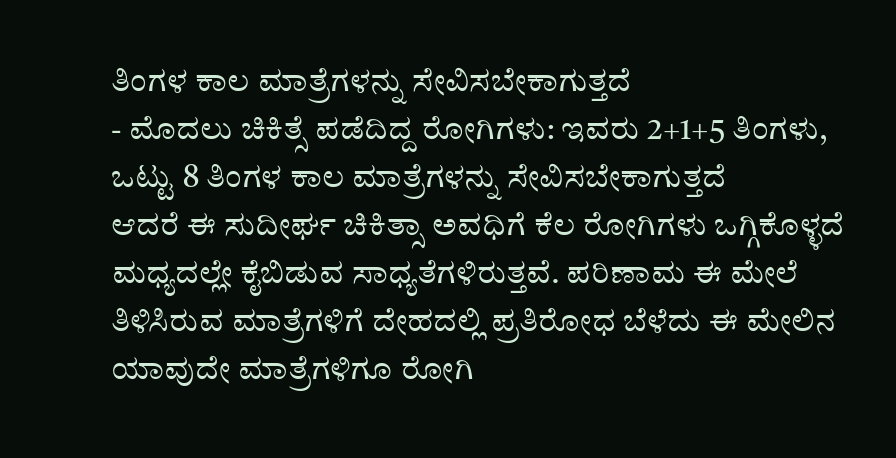ತಿಂಗಳ ಕಾಲ ಮಾತ್ರೆಗಳನ್ನು ಸೇವಿಸಬೇಕಾಗುತ್ತದೆ
- ಮೊದಲು ಚಿಕಿತ್ಸೆ ಪಡೆದಿದ್ದ ರೋಗಿಗಳು: ಇವರು 2+1+5 ತಿಂಗಳು, ಒಟ್ಟು 8 ತಿಂಗಳ ಕಾಲ ಮಾತ್ರೆಗಳನ್ನು ಸೇವಿಸಬೇಕಾಗುತ್ತದೆ
ಆದರೆ ಈ ಸುದೀರ್ಘ ಚಿಕಿತ್ಸಾ ಅವಧಿಗೆ ಕೆಲ ರೋಗಿಗಳು ಒಗ್ಗಿಕೊಳ್ಳದೆ ಮಧ್ಯದಲ್ಲೇ ಕೈಬಿಡುವ ಸಾಧ್ಯತೆಗಳಿರುತ್ತವೆ. ಪರಿಣಾಮ ಈ ಮೇಲೆ ತಿಳಿಸಿರುವ ಮಾತ್ರೆಗಳಿಗೆ ದೇಹದಲ್ಲಿ ಪ್ರತಿರೋಧ ಬೆಳೆದು ಈ ಮೇಲಿನ ಯಾವುದೇ ಮಾತ್ರೆಗಳಿಗೂ ರೋಗಿ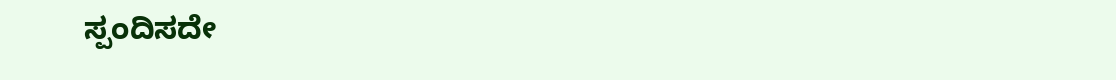ಸ್ಪಂದಿಸದೇ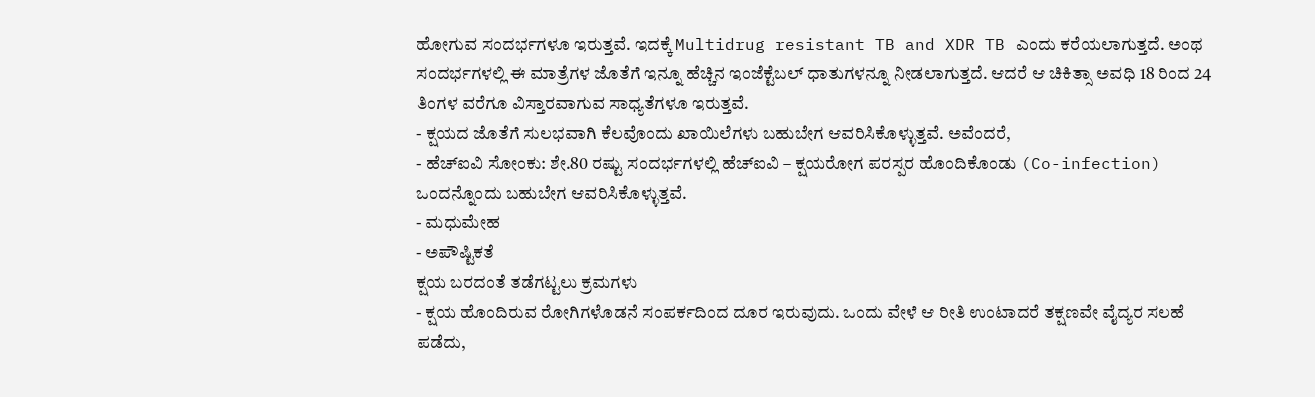ಹೋಗುವ ಸಂದರ್ಭಗಳೂ ಇರುತ್ತವೆ. ಇದಕ್ಕೆ Multidrug resistant TB and XDR TB ಎಂದು ಕರೆಯಲಾಗುತ್ತದೆ. ಅಂಥ ಸಂದರ್ಭಗಳಲ್ಲಿ ಈ ಮಾತ್ರೆಗಳ ಜೊತೆಗೆ ಇನ್ನೂ ಹೆಚ್ಚಿನ ಇಂಜೆಕ್ಟೆಬಲ್ ಧಾತುಗಳನ್ನೂ ನೀಡಲಾಗುತ್ತದೆ. ಆದರೆ ಆ ಚಿಕಿತ್ಸಾ ಅವಧಿ 18 ರಿಂದ 24 ತಿಂಗಳ ವರೆಗೂ ವಿಸ್ತಾರವಾಗುವ ಸಾಧ್ಯತೆಗಳೂ ಇರುತ್ತವೆ.
- ಕ್ಷಯದ ಜೊತೆಗೆ ಸುಲಭವಾಗಿ ಕೆಲವೊಂದು ಖಾಯಿಲೆಗಳು ಬಹುಬೇಗ ಆವರಿಸಿಕೊಳ್ಳುತ್ತವೆ. ಅವೆಂದರೆ,
- ಹೆಚ್ಐವಿ ಸೋಂಕು: ಶೇ.80 ರಷ್ಟು ಸಂದರ್ಭಗಳಲ್ಲಿ ಹೆಚ್ಐವಿ – ಕ್ಷಯರೋಗ ಪರಸ್ಪರ ಹೊಂದಿಕೊಂಡು (Co-infection) ಒಂದನ್ನೊಂದು ಬಹುಬೇಗ ಆವರಿಸಿಕೊಳ್ಳುತ್ತವೆ.
- ಮಧುಮೇಹ
- ಅಪೌಷ್ಟಿಕತೆ
ಕ್ಷಯ ಬರದಂತೆ ತಡೆಗಟ್ಟಲು ಕ್ರಮಗಳು
- ಕ್ಷಯ ಹೊಂದಿರುವ ರೋಗಿಗಳೊಡನೆ ಸಂಪರ್ಕದಿಂದ ದೂರ ಇರುವುದು. ಒಂದು ವೇಳೆ ಆ ರೀತಿ ಉಂಟಾದರೆ ತಕ್ಷಣವೇ ವೈದ್ಯರ ಸಲಹೆ ಪಡೆದು,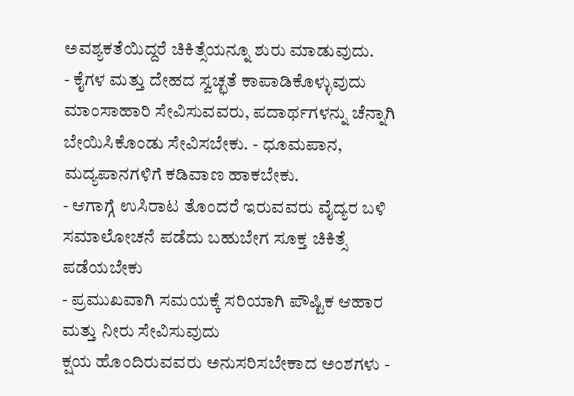ಅವಶ್ಯಕತೆಯಿದ್ದರೆ ಚಿಕಿತ್ಸೆಯನ್ನೂ ಶುರು ಮಾಡುವುದು.
- ಕೈಗಳ ಮತ್ತು ದೇಹದ ಸ್ವಚ್ಛತೆ ಕಾಪಾಡಿಕೊಳ್ಳುವುದು
ಮಾಂಸಾಹಾರಿ ಸೇವಿಸುವವರು, ಪದಾರ್ಥಗಳನ್ನು ಚೆನ್ನಾಗಿ ಬೇಯಿಸಿಕೊಂಡು ಸೇವಿಸಬೇಕು. - ಧೂಮಪಾನ, ಮದ್ಯಪಾನಗಳಿಗೆ ಕಡಿವಾಣ ಹಾಕಬೇಕು.
- ಆಗಾಗ್ಗೆ ಉಸಿರಾಟ ತೊಂದರೆ ಇರುವವರು ವೈದ್ಯರ ಬಳಿ ಸಮಾಲೋಚನೆ ಪಡೆದು ಬಹುಬೇಗ ಸೂಕ್ತ ಚಿಕಿತ್ಸೆ ಪಡೆಯಬೇಕು
- ಪ್ರಮುಖವಾಗಿ ಸಮಯಕ್ಕೆ ಸರಿಯಾಗಿ ಪೌಷ್ಟಿಕ ಆಹಾರ ಮತ್ತು ನೀರು ಸೇವಿಸುವುದು
ಕ್ಷಯ ಹೊಂದಿರುವವರು ಅನುಸರಿಸಬೇಕಾದ ಅಂಶಗಳು -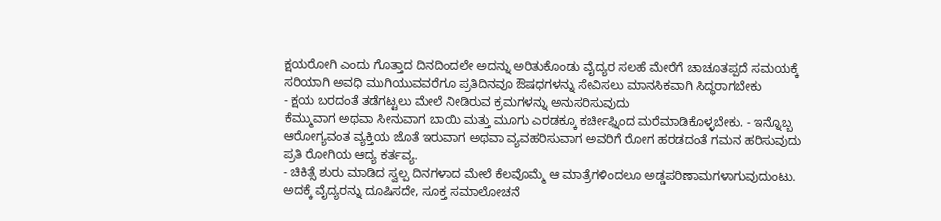ಕ್ಷಯರೋಗಿ ಎಂದು ಗೊತ್ತಾದ ದಿನದಿಂದಲೇ ಅದನ್ನು ಅರಿತುಕೊಂಡು ವೈದ್ಯರ ಸಲಹೆ ಮೇರೆಗೆ ಚಾಚೂತಪ್ಪದೆ ಸಮಯಕ್ಕೆ ಸರಿಯಾಗಿ ಅವಧಿ ಮುಗಿಯುವವರೆಗೂ ಪ್ರತಿದಿನವೂ ಔಷಧಗಳನ್ನು ಸೇವಿಸಲು ಮಾನಸಿಕವಾಗಿ ಸಿದ್ಧರಾಗಬೇಕು
- ಕ್ಷಯ ಬರದಂತೆ ತಡೆಗಟ್ಟಲು ಮೇಲೆ ನೀಡಿರುವ ಕ್ರಮಗಳನ್ನು ಅನುಸರಿಸುವುದು
ಕೆಮ್ಮುವಾಗ ಅಥವಾ ಸೀನುವಾಗ ಬಾಯಿ ಮತ್ತು ಮೂಗು ಎರಡಕ್ಕೂ ಕರ್ಚೀಫ್ನಿಂದ ಮರೆಮಾಡಿಕೊಳ್ಳಬೇಕು. - ಇನ್ನೊಬ್ಬ ಆರೋಗ್ಯವಂತ ವ್ಯಕ್ತಿಯ ಜೊತೆ ಇರುವಾಗ ಅಥವಾ ವ್ಯವಹರಿಸುವಾಗ ಅವರಿಗೆ ರೋಗ ಹರಡದಂತೆ ಗಮನ ಹರಿಸುವುದು ಪ್ರತಿ ರೋಗಿಯ ಆದ್ಯ ಕರ್ತವ್ಯ.
- ಚಿಕಿತ್ಸೆ ಶುರು ಮಾಡಿದ ಸ್ವಲ್ಪ ದಿನಗಳಾದ ಮೇಲೆ ಕೆಲವೊಮ್ಮೆ ಆ ಮಾತ್ರೆಗಳಿಂದಲೂ ಅಡ್ಡಪರಿಣಾಮಗಳಾಗುವುದುಂಟು. ಅದಕ್ಕೆ ವೈದ್ಯರನ್ನು ದೂಷಿಸದೇ, ಸೂಕ್ತ ಸಮಾಲೋಚನೆ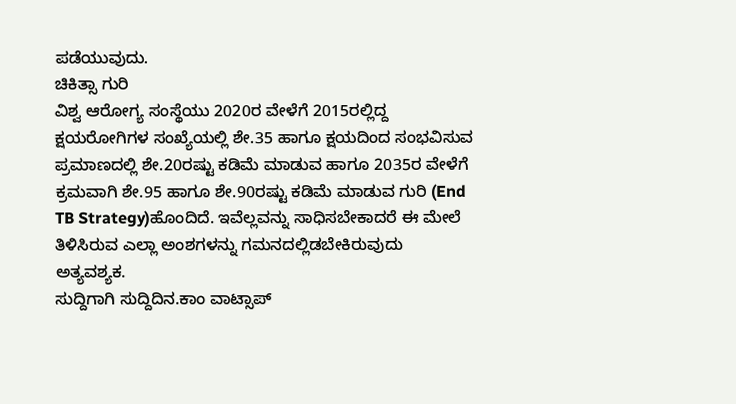ಪಡೆಯುವುದು.
ಚಿಕಿತ್ಸಾ ಗುರಿ
ವಿಶ್ವ ಆರೋಗ್ಯ ಸಂಸ್ಥೆಯು 2020ರ ವೇಳೆಗೆ 2015ರಲ್ಲಿದ್ದ ಕ್ಷಯರೋಗಿಗಳ ಸಂಖ್ಯೆಯಲ್ಲಿ ಶೇ.35 ಹಾಗೂ ಕ್ಷಯದಿಂದ ಸಂಭವಿಸುವ ಪ್ರಮಾಣದಲ್ಲಿ ಶೇ.20ರಷ್ಟು ಕಡಿಮೆ ಮಾಡುವ ಹಾಗೂ 2035ರ ವೇಳೆಗೆ ಕ್ರಮವಾಗಿ ಶೇ.95 ಹಾಗೂ ಶೇ.90ರಷ್ಟು ಕಡಿಮೆ ಮಾಡುವ ಗುರಿ (End TB Strategy)ಹೊಂದಿದೆ. ಇವೆಲ್ಲವನ್ನು ಸಾಧಿಸಬೇಕಾದರೆ ಈ ಮೇಲೆ ತಿಳಿಸಿರುವ ಎಲ್ಲಾ ಅಂಶಗಳನ್ನು ಗಮನದಲ್ಲಿಡಬೇಕಿರುವುದು ಅತ್ಯವಶ್ಯಕ.
ಸುದ್ದಿಗಾಗಿ ಸುದ್ದಿದಿನ.ಕಾಂ ವಾಟ್ಸಾಪ್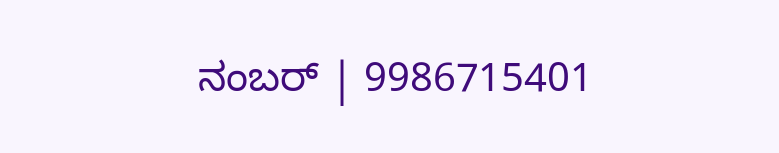ನಂಬರ್ | 9986715401